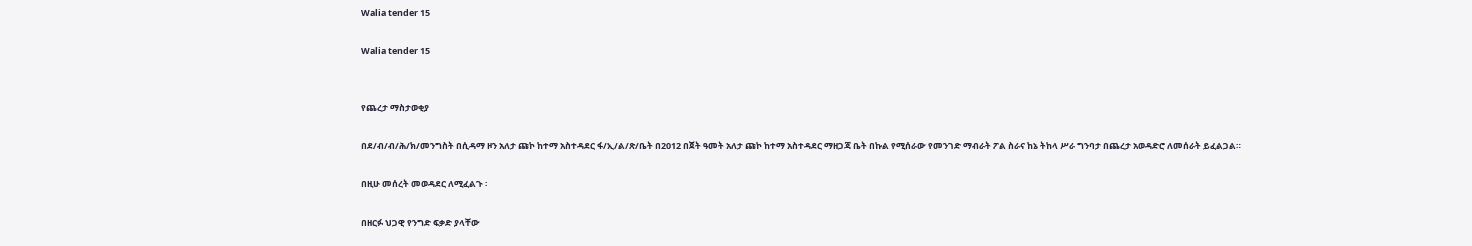Walia tender 15

Walia tender 15


የጨረታ ማስታወቂያ

በደ/ብ/ብ/ሕ/ክ/መንግስት በሲዳማ ዞን አለታ ጩኮ ከተማ አስተዳደር ፋ/ኢ/ል/ጽ/ቤት በ2012 በጀት ዓመት አለታ ጩኮ ከተማ አስተዳደር ማዘጋጃ ቤት በኩል የሚሰራው የመንገድ ማብራት ፖል ስራና ከኔ ትከላ ሥራ ግንባታ በጨረታ አወዳድሮ ለመሰራት ይፈልጋል።

በዚሁ መሰረት መወዳደር ለሚፈልጉ ፡

በዘርፉ ህጋዊ የንግድ ፍቃድ ያላቸው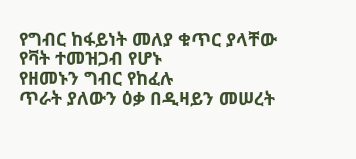የግብር ከፋይነት መለያ ቁጥር ያላቸው
የቫት ተመዝጋብ የሆኑ
የዘመኑን ግብር የከፈሉ
ጥራት ያለውን ዕቃ በዲዛይን መሠረት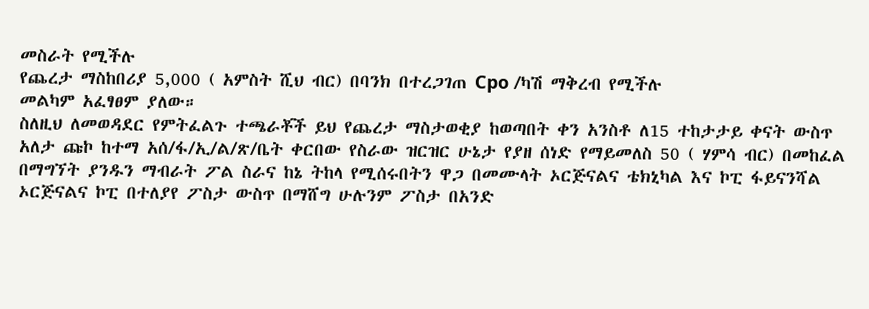መስራት የሚችሉ
የጨረታ ማስከበሪያ 5,000 ( አምስት ሺህ ብር) በባንክ በተረጋገጠ Cpo /ካሽ ማቅረብ የሚችሉ
መልካም አፈፃፀም ያለው።
ስለዚህ ለመወዳደር የምትፈልጉ ተጫራቾች ይህ የጨረታ ማስታወቂያ ከወጣበት ቀን አንስቶ ለ15 ተከታታይ ቀናት ውስጥ አለታ ጩኮ ከተማ አሰ/ፋ/ኢ/ል/ጽ/ቤት ቀርበው የስራው ዝርዝር ሁኔታ የያዘ ሰነድ የማይመለስ 50 ( ሃምሳ ብር) በመከፈል በማግኘት ያንዱን ማብራት ፖል ስራና ከኔ ትከላ የሚሰሩበትን ዋጋ በመሙላት ኦርጅናልና ቴክኒካል እና ኮፒ ፋይናንሻል ኦርጅናልና ኮፒ በተለያየ ፖስታ ውስጥ በማሸግ ሁሉንም ፖስታ በአንድ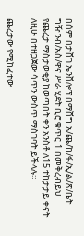በሰም በታሸገ ኤንቨሎፕ በማሸግ አ/ጨ/ከ/ፋ/ኢ/ል/ጽ/ቤት ግዥ ንብ/አስ/ዋና ሥራ ሂደት ቢሮ ቁጥር 1 በመቅረብይህ የጨረታ ማስታወቂያ ከወጣበት ቀን አንስቶ ለ15 ተከታታይ ቀናት ለዚሁ በተዘጋጀው ሳጥን ውስጥ ማስገባት ይችላሉ።

ጨረታው የሚከፈተው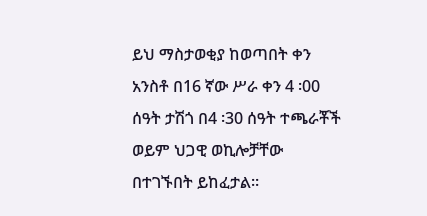ይህ ማስታወቂያ ከወጣበት ቀን አንስቶ በ16 ኛው ሥራ ቀን 4 ፡00 ሰዓት ታሽጎ በ4 ፡30 ሰዓት ተጫራቾች ወይም ህጋዊ ወኪሎቻቸው በተገኙበት ይከፈታል።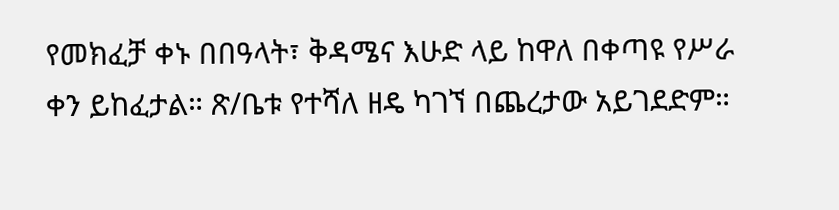የመክፈቻ ቀኑ በበዓላት፣ ቅዳሜና እሁድ ላይ ከዋለ በቀጣዩ የሥራ ቀን ይከፈታል። ጽ/ቤቱ የተሻለ ዘዴ ካገኘ በጨረታው አይገደድም።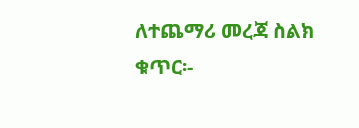ለተጨማሪ መረጃ ስልክ ቁጥር፡-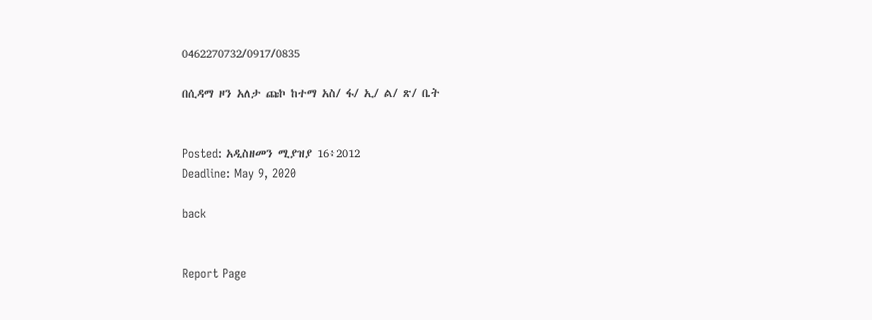0462270732/0917/0835

በሲዳማ ዞን አለታ ጩኮ ከተማ አስ/ ፋ/ ኢ/ ል/ ጽ/ ቤት


Posted: አዲስዘመን ሚያዝያ 16፥2012
Deadline: May 9, 2020

back


Report Page